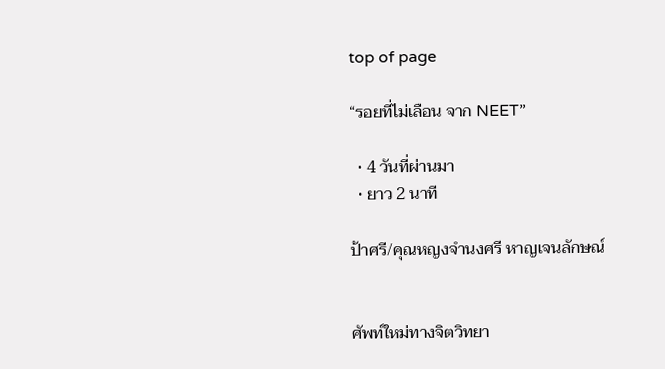top of page

“รอยที่ไม่เลือน จาก NEET”

  • 4 วันที่ผ่านมา
  • ยาว 2 นาที

ป้าศรี/คุณหญงจำนงศรี หาญเจนลักษณ์


ศัพท์ใหม่ทางจิตวิทยา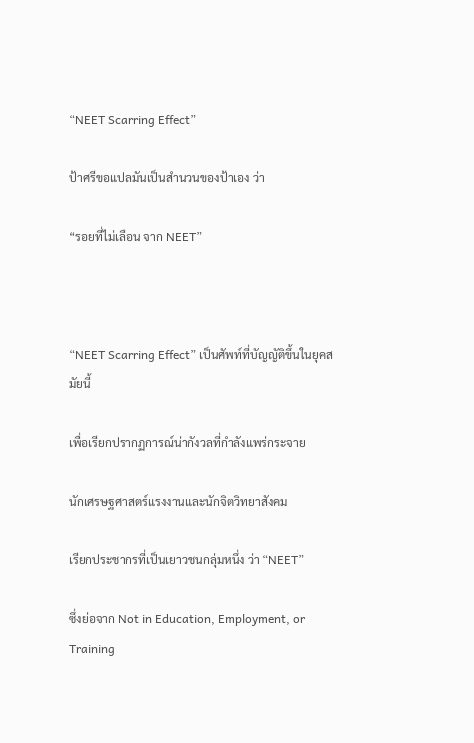“NEET Scarring Effect”

ป้าศรีขอแปลมันเป็นสำนวนของป้าเอง ว่า

“รอยที่ไม่เลือน จาก NEET”



“NEET Scarring Effect” เป็นศัพท์ที่บัญญัติขึ้นในยุคสมัยนี้

เพื่อเรียกปรากฏการณ์น่ากังวลที่กำลังแพร่กระจาย

นักเศรษฐศาสตร์แรงงานและนักจิตวิทยาสังคม

เรียกประชากรที่เป็นเยาวชนกลุ่มหนึ่ง ว่า “NEET”

ซึ่งย่อจาก Not in Education, Employment, or Training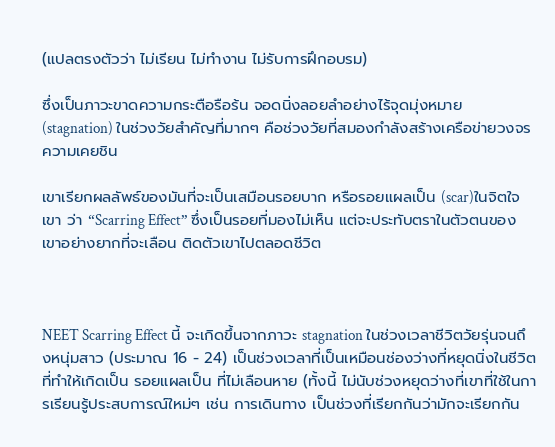(แปลตรงตัวว่า ไม่เรียน ไม่ทำงาน ไม่รับการฝึกอบรม)

ซึ่งเป็นภาวะขาดความกระตือรือร้น จอดนิ่งลอยลำอย่างไร้จุดมุ่งหมาย (stagnation) ในช่วงวัยสำคัญที่มากๆ คือช่วงวัยที่สมองกำลังสร้างเครือข่ายวงจรความเคยชิน

เขาเรียกผลลัพธ์ของมันที่จะเป็นเสมือนรอยบาก หรือรอยแผลเป็น (scar)ในจิตใจเขา ว่า “Scarring Effect” ซึ่งเป็นรอยที่มองไม่เห็น แต่จะประทับตราในตัวตนของเขาอย่างยากที่จะเลือน ติดตัวเขาไปตลอดชีวิต



NEET Scarring Effect นี้ จะเกิดขึ้นจากภาวะ stagnation ในช่วงเวลาชีวิตวัยรุ่นจนถึงหนุ่มสาว (ประมาณ 16 - 24) เป็นช่วงเวลาที่เป็นเหมือนช่องว่างที่หยุดนิ่งในชีวิต ที่ทำให้เกิดเป็น รอยแผลเป็น ที่ไม่เลือนหาย (ทั้งนี้ ไม่นับช่วงหยุดว่างที่เขาที่ใช้ในการเรียนรู้ประสบการณ์ใหม่ๆ เช่น การเดินทาง เป็นช่วงที่เรียกกันว่ามักจะเรียกกัน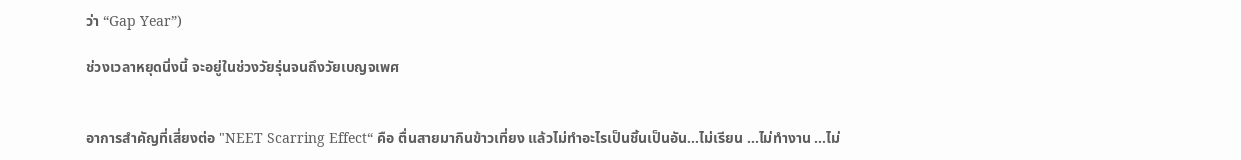ว่า “Gap Year”)

ช่วงเวลาหยุดนิ่งนี้ จะอยู่ในช่วงวัยรุ่นจนถึงวัยเบญจเพศ


อาการสำคัญที่เสี่ยงต่อ "NEET Scarring Effect“ คือ ตื่นสายมากินข้าวเที่ยง แล้วไม่ทำอะไรเป็นชิ้นเป็นอัน…ไม่เรียน …ไม่ทำงาน …ไม่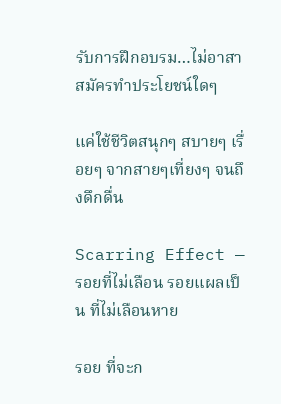รับการฝึกอบรม…ไม่อาสาสมัครทำประโยชน์ใดๆ

แค่ใช้ชีวิตสนุกๆ สบายๆ เรื่อยๆ จากสายๆเที่ยงๆ จนถึงดึกดื่น

Scarring Effect — รอยที่ไม่เลือน รอยแผลเป็น ที่ไม่เลือนหาย

รอย ที่จะก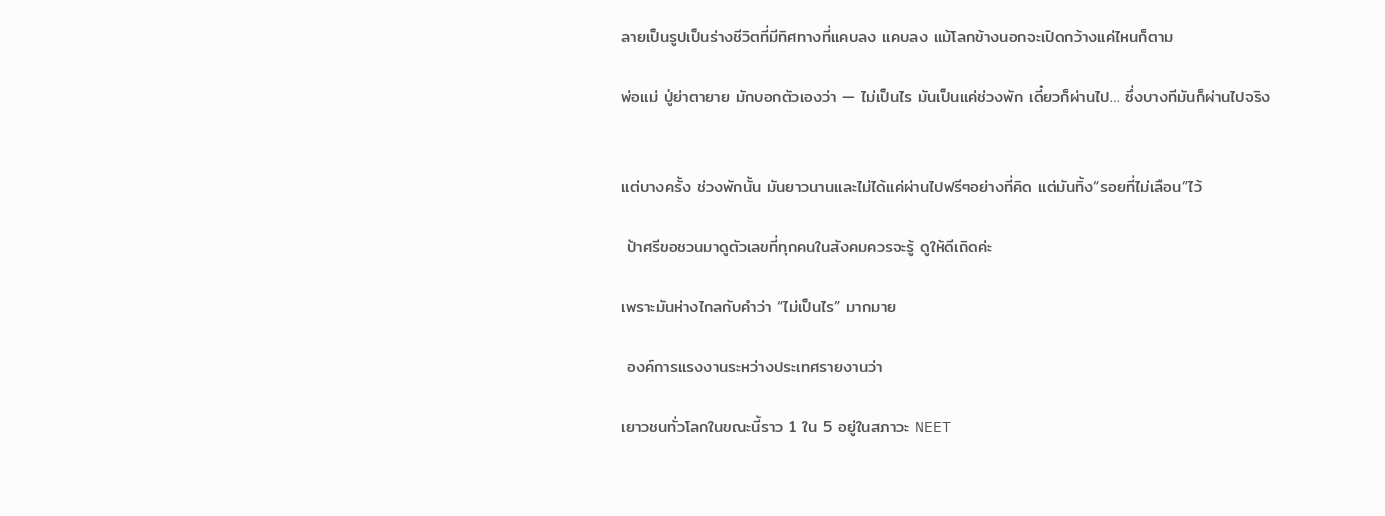ลายเป็นรูปเป็นร่างชีวิตที่มีทิศทางที่แคบลง แคบลง แม้โลกข้างนอกจะเปิดกว้างแค่ไหนก็ตาม

พ่อแม่ ปู่ย่าตายาย มักบอกตัวเองว่า — ไม่เป็นไร มันเป็นแค่ช่วงพัก เดี๋ยวก็ผ่านไป… ซึ่งบางทีมันก็ผ่านไปจริง


แต่บางครั้ง ช่วงพักนั้น มันยาวนานและไม่ได้แค่ผ่านไปฟรีๆอย่างที่คิด แต่มันทิ้ง“รอยที่ไม่เลือน”ไว้

 ป้าศรีขอชวนมาดูตัวเลขที่ทุกคนในสังคมควรจะรู้ ดูให้ดีเถิดค่ะ

เพราะมันห่างไกลกับคำว่า “ไม่เป็นไร” มากมาย

 องค์การแรงงานระหว่างประเทศรายงานว่า

เยาวชนทั่วโลกในขณะนี้ราว 1 ใน 5 อยู่ในสภาวะ NEET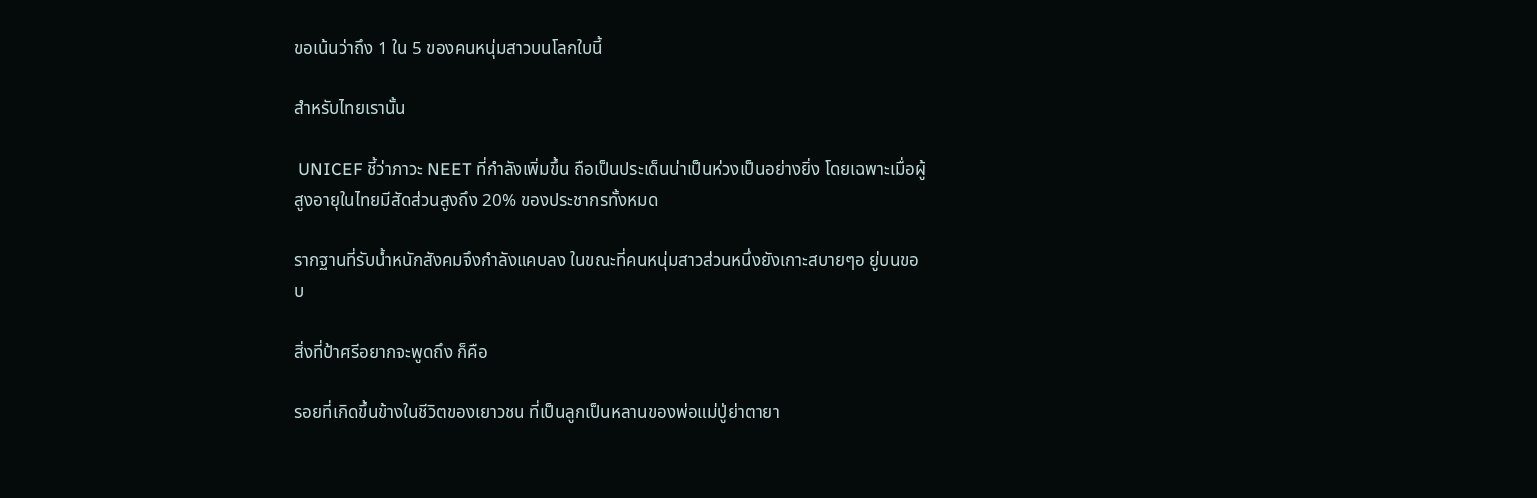ขอเน้นว่าถึง 1 ใน 5 ของคนหนุ่มสาวบนโลกใบนี้

สำหรับไทยเรานั้น

 UNICEF ชี้ว่าภาวะ NEET ที่กำลังเพิ่มขึ้น ถือเป็นประเด็นน่าเป็นห่วงเป็นอย่างยิ่ง โดยเฉพาะเมื่อผู้สูงอายุในไทยมีสัดส่วนสูงถึง 20% ของประชากรทั้งหมด

รากฐานที่รับน้ำหนักสังคมจึงกำลังแคบลง ในขณะที่คนหนุ่มสาวส่วนหนึ่งยังเกาะสบายๆอ ยู่บนขอบ

สิ่งที่ป้าศรีอยากจะพูดถึง ก็คือ

รอยที่เกิดขึ้นข้างในชีวิตของเยาวชน ที่เป็นลูกเป็นหลานของพ่อแม่ปู่ย่าตายา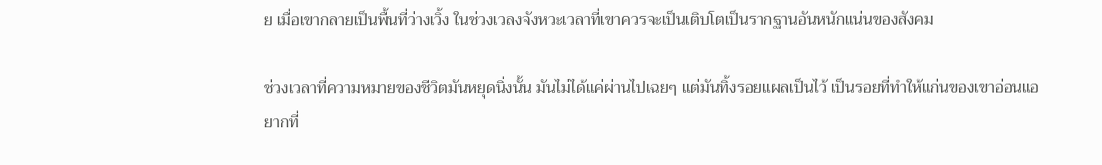ย เมื่อเขากลายเป็นพื้นที่ว่างเวิ้ง ในช่วงเวลงจังหวะเวลาที่เขาควรจะเป็นเติบโตเป็นรากฐานอันหนักแน่นของสังคม

ช่วงเวลาที่ความหมายของชีวิตมันหยุดนิ่งนั้น มันไม่ได้แค่ผ่านไปเฉยๆ แต่มันทิ้งรอยแผลเป็นไว้ เป็นรอยที่ทำให้แก่นของเขาอ่อนแอ ยากที่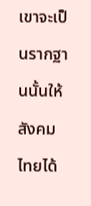เขาจะเป็นรากฐานนั้นให้สังคมไทยได้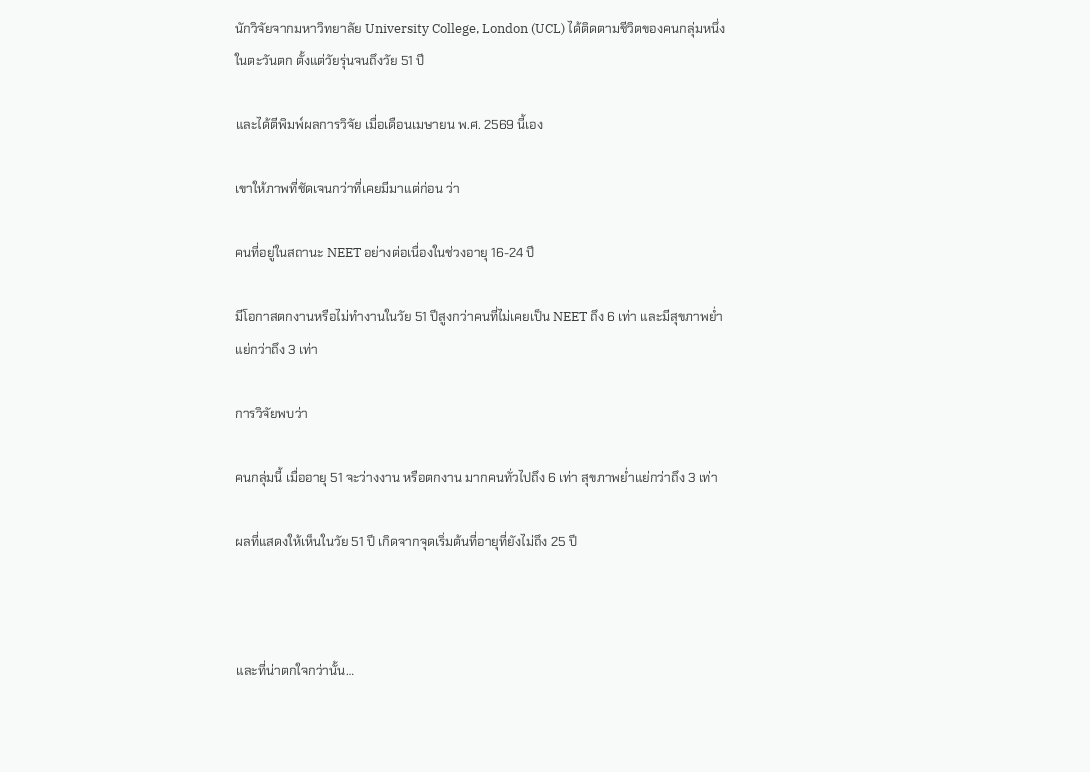นักวิจัยจากมหาวิทยาลัย University College, London (UCL) ได้ติดตามชีวิตของคนกลุ่มหนึ่งในตะวันตก ตั้งแต่วัยรุ่นจนถึงวัย 51 ปี

และได้ตีพิมพ์ผลการวิจัย เมื่อเดือนเมษายน พ.ศ. 2569 นี้เอง

เขาให้ภาพที่ชัดเจนกว่าที่เคยมีมาแต่ก่อน ว่า

คนที่อยู่ในสถานะ NEET อย่างต่อเนื่องในช่วงอายุ 16-24 ปี

มีโอกาสตกงานหรือไม่ทำงานในวัย 51 ปีสูงกว่าคนที่ไม่เคยเป็น NEET ถึง 6 เท่า และมีสุขภาพย่ำแย่กว่าถึง 3 เท่า

การวิจัยพบว่า

คนกลุ่มนี้ เมื่ออายุ 51 จะว่างงาน หรือตกงาน มากคนทั่วไปถึง 6 เท่า สุขภาพย่ำแย่กว่าถึง 3 เท่า

ผลที่แสดงให้เห็นในวัย 51 ปี เกิดจากจุดเริ่มต้นที่อายุที่ยังไม่ถึง 25 ปี



และที่น่าตกใจกว่านั้น…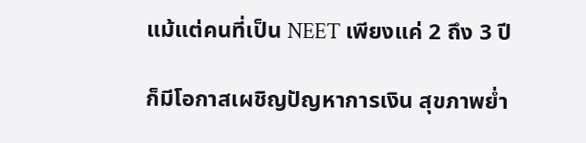แม้แต่คนที่เป็น NEET เพียงแค่ 2 ถึง 3 ปี

ก็มีโอกาสเผชิญปัญหาการเงิน สุขภาพย่ำ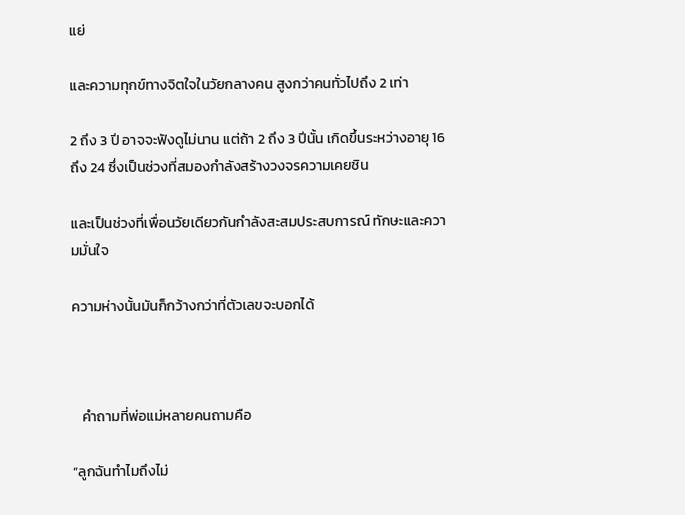แย่

และความทุกข์ทางจิตใจในวัยกลางคน สูงกว่าคนทั่วไปถึง 2 เท่า

2 ถึง 3 ปี อาจจะฟังดูไม่นาน แต่ถ้า 2 ถึง 3 ปีนั้น เกิดขึ้นระหว่างอายุ 16 ถึง 24 ซึ่งเป็นช่วงที่สมองกำลังสร้างวงจรความเคยชิน

และเป็นช่วงที่เพื่อนวัยเดียวกันกำลังสะสมประสบการณ์ ทักษะและความมั่นใจ

ความห่างนั้นมันก็กว้างกว่าที่ตัวเลขจะบอกได้



   คำถามที่พ่อแม่หลายคนถามคือ

“ลูกฉันทำไมถึงไม่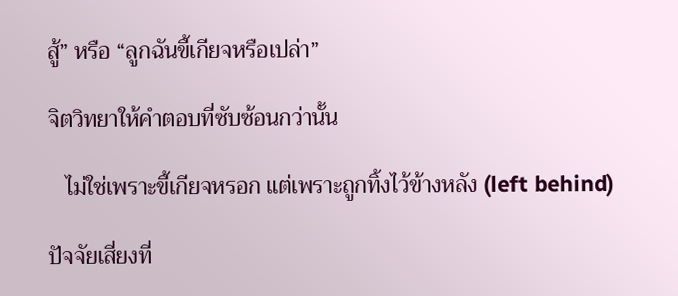สู้” หรือ “ลูกฉันขี้เกียจหรือเปล่า”

จิตวิทยาให้คำตอบที่ซับซ้อนกว่านั้น

   ไม่ใช่เพราะขี้เกียจหรอก แต่เพราะถูกทิ้งไว้ข้างหลัง (left behind)

ปัจจัยเสี่ยงที่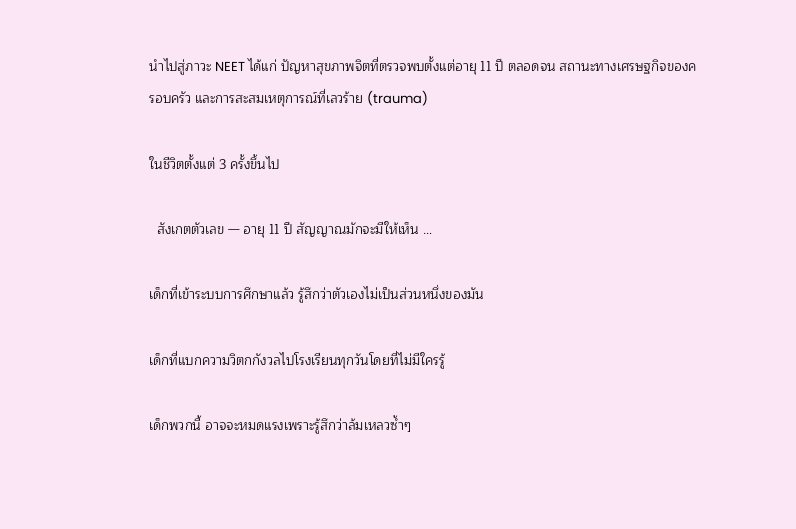นำไปสู่ภาวะ NEET ได้แก่ ปัญหาสุขภาพจิตที่ตรวจพบตั้งแต่อายุ 11 ปี ตลอดจน สถานะทางเศรษฐกิจของครอบครัว และการสะสมเหตุการณ์ที่เลวร้าย (trauma)

ในชีวิตตั้งแต่ 3 ครั้งขึ้นไป

  สังเกตตัวเลข — อายุ 11 ปี สัญญาณมักจะมีให้เห็น …

เด็กที่เข้าระบบการศึกษาแล้ว รู้สึกว่าตัวเองไม่เป็นส่วนหนึ่งของมัน

เด็กที่แบกความวิตกกังวลไปโรงเรียนทุกวันโดยที่ไม่มีใครรู้

เด็กพวกนี้ อาจจะหมดแรงเพราะรู้สึกว่าล้มเหลวซ้ำๆ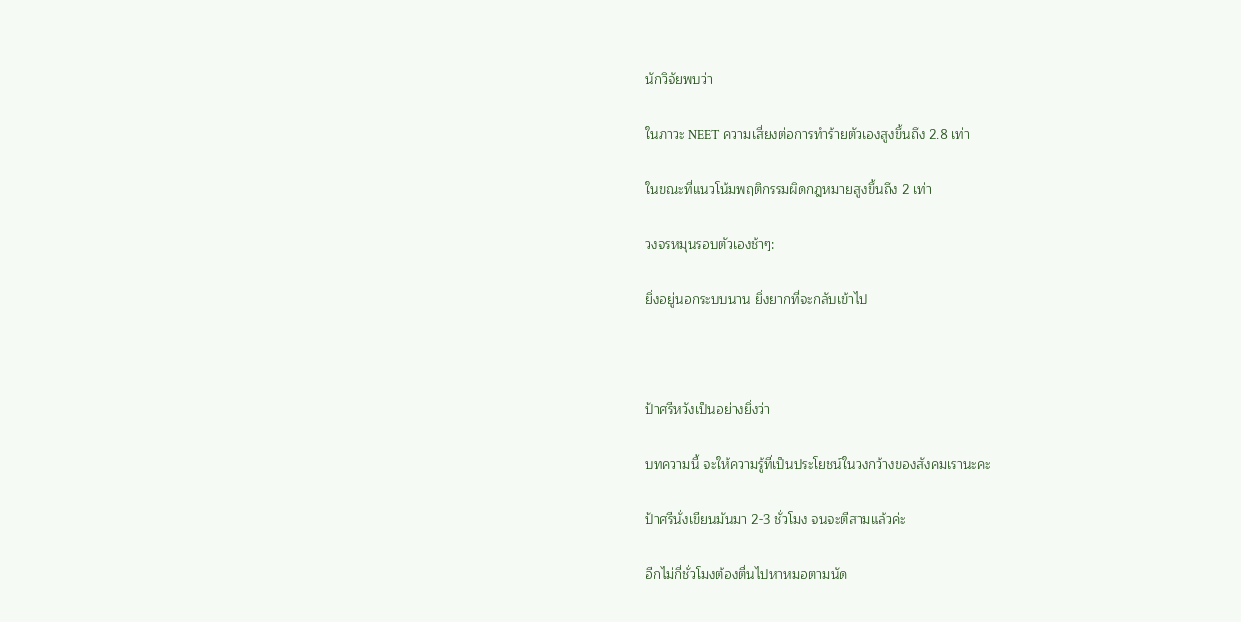นักวิจัยพบว่า

ในภาวะ NEET ความเสี่ยงต่อการทำร้ายตัวเองสูงขึ้นถึง 2.8 เท่า

ในขณะที่แนวโน้มพฤติกรรมผิดกฎหมายสูงขึ้นถึง 2 เท่า

วงจรหมุนรอบตัวเองช้าๆ:

ยิ่งอยู่นอกระบบนาน ยิ่งยากที่จะกลับเข้าไป



ป้าศรีหวังเป็นอย่างยิ่งว่า

บทความนี้ จะให้ความรู้ที่เป็นประโยชน์ในวงกว้างของสังคมเรานะคะ

ป้าศรีนั่งเขียนมันมา 2-3 ชั่วโมง จนจะตีสามแล้วค่ะ

อีกไม่กี่ชั่วโมงต้องตื่นไปหาหมอตามนัด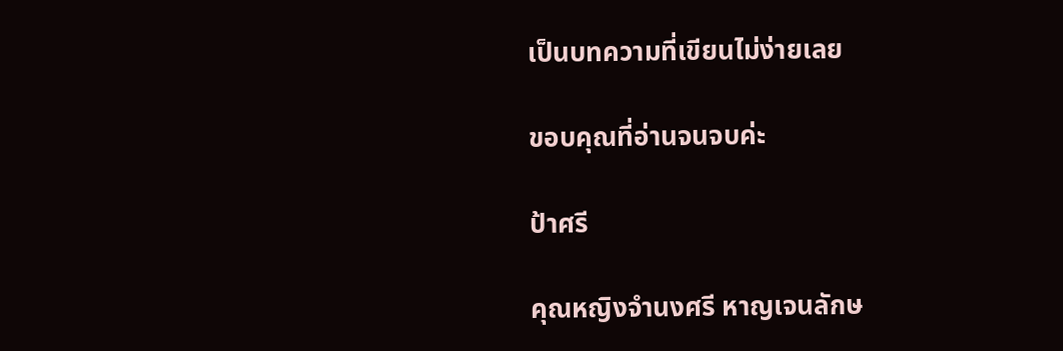เป็นบทความที่เขียนไม่ง่ายเลย

ขอบคุณที่อ่านจนจบค่ะ

ป้าศรี

คุณหญิงจำนงศรี หาญเจนลักษ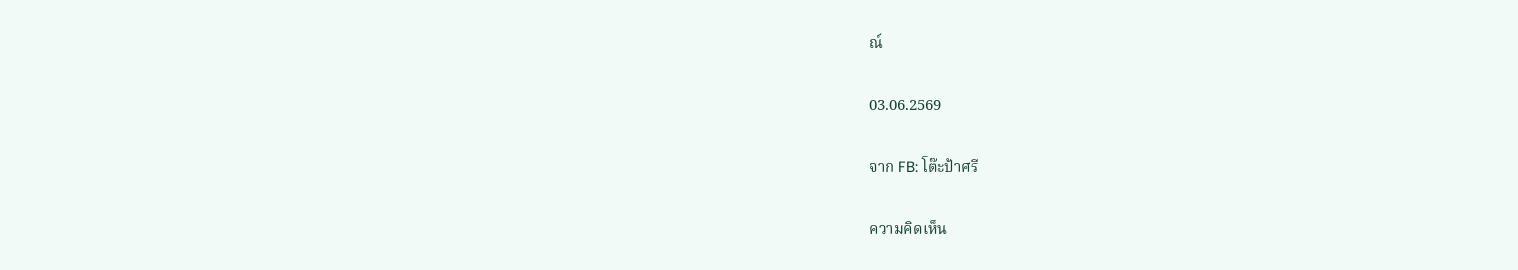ณ์

03.06.2569

จาก FB: โต๊ะป้าศรี

ความคิดเห็น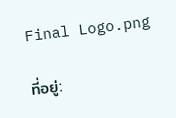Final Logo.png

ที่อยู่: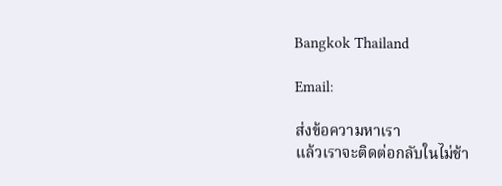Bangkok Thailand

Email:

ส่งข้อความหาเรา
แล้วเราจะติดต่อกลับในไม่ช้า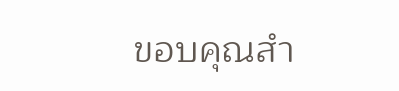ขอบคุณสำ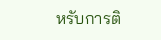หรับการติ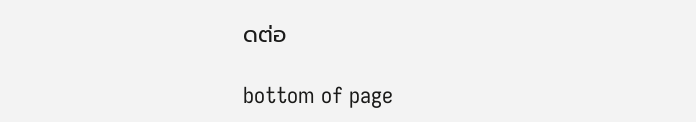ดต่อ

bottom of page